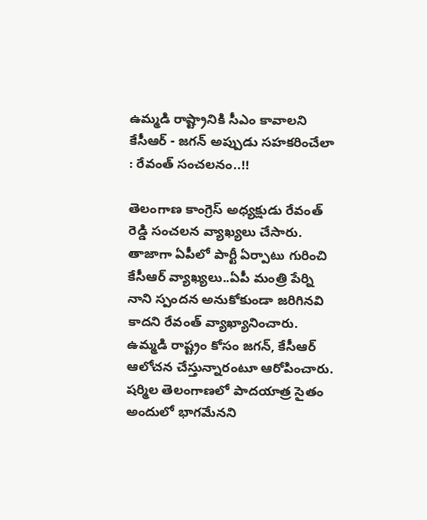ఉమ్మడి రాష్ట్రానికి సీఎం కావాలని కేసీఆర్‌ - జగన్ అప్పుడు సహకరించేలా : రేవంత్ సంచలనం..!!

తెలంగాణ కాంగ్రెస్ అధ్యక్షుడు రేవంత్ రెడ్డి సంచలన వ్యాఖ్యలు చేసారు. తాజాగా ఏపీలో పార్టీ ఏర్పాటు గురించి కేసీఆర్ వ్యాఖ్యలు..ఏపీ మంత్రి పేర్ని నాని స్పందన అనుకోకుండా జరిగినవి కాదని రేవంత్ వ్యాఖ్యానించారు. ఉమ్మడి రాష్ట్రం కోసం జగన్‌, కేసీఆర్‌ ఆలోచన చేస్తున్నారంటూ ఆరోపించారు. షర్మిల తెలంగాణలో పాదయాత్ర సైతం అందులో భాగమేనని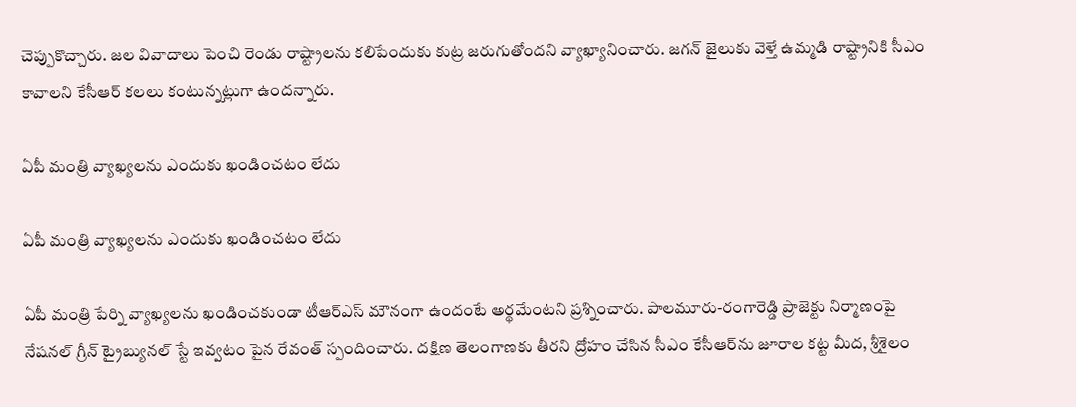చెప్పుకొచ్చారు. జల వివాదాలు పెంచి రెండు రాష్ట్రాలను కలిపేందుకు కుట్ర జరుగుతోందని వ్యాఖ్యానించారు. జగన్‌ జైలుకు వెళ్తే ఉమ్మడి రాష్ట్రానికి సీఎం కావాలని కేసీఆర్‌ కలలు కంటున్నట్లుగా ఉందన్నారు.

ఏపీ మంత్రి వ్యాఖ్యలను ఎందుకు ఖండించటం లేదు

ఏపీ మంత్రి వ్యాఖ్యలను ఎందుకు ఖండించటం లేదు

ఏపీ మంత్రి పేర్ని వ్యాఖ్యలను ఖండించకుండా టీఆర్‌ఎస్‌ మౌనంగా ఉందంటే అర్థమేంటని ప్రశ్నించారు. పాలమూరు-రంగారెడ్డి ప్రాజెక్టు నిర్మాణంపై నేషనల్‌ గ్రీన్‌ ట్రైబ్యునల్‌ స్టే ఇవ్వటం పైన రేవంత్ స్పందించారు. దక్షిణ తెలంగాణకు తీరని ద్రోహం చేసిన సీఎం కేసీఆర్‌ను జూరాల కట్ట మీద, శ్రీశైలం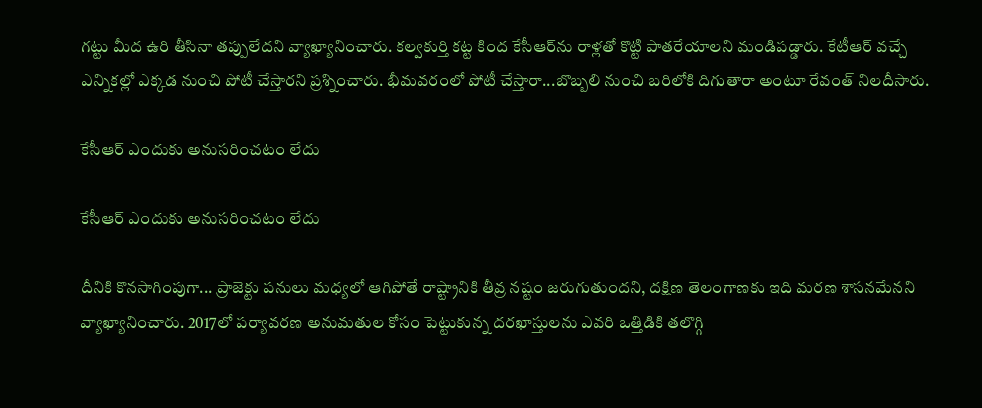గట్టు మీద ఉరి తీసినా తప్పులేదని వ్యాఖ్యానించారు. కల్వకుర్తి కట్ట కింద కేసీఆర్‌ను రాళ్లతో కొట్టి పాతరేయాలని మండిపడ్డారు. కేటీఆర్ వచ్చే ఎన్నికల్లో ఎక్కడ నుంచి పోటీ చేస్తారని ప్రశ్నించారు. భీమవరంలో పోటీ చేస్తారా...బొబ్బలి నుంచి బరిలోకి దిగుతారా అంటూ రేవంత్ నిలదీసారు.

కేసీఆర్ ఎందుకు అనుసరించటం లేదు

కేసీఆర్ ఎందుకు అనుసరించటం లేదు

దీనికి కొనసాగింపుగా... ప్రాజెక్టు పనులు మధ్యలో ఆగిపోతే రాష్ట్రానికి తీవ్ర నష్టం జరుగుతుందని, దక్షిణ తెలంగాణకు ఇది మరణ శాసనమేనని వ్యాఖ్యానించారు. 2017లో పర్యావరణ అనుమతుల కోసం పెట్టుకున్న దరఖాస్తులను ఎవరి ఒత్తిడికి తలొగ్గి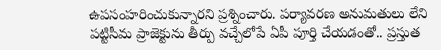ఉపసంహరించుకున్నారని ప్రశ్నించారు. పర్యావరణ అనుమతులు లేని పట్టిసీమ ప్రాజెక్టును తీర్పు వచ్చేలోపే ఏపీ పూర్తి చేయడంతో.. ప్రస్తుత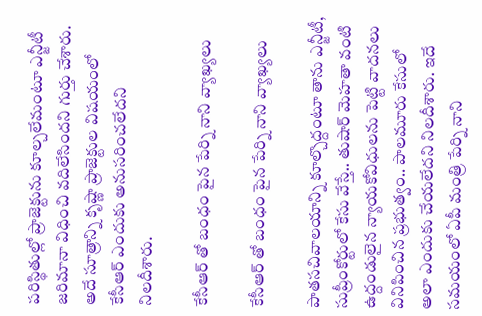పరిస్థితుల్లో ప్రాజెక్టును కూల్చలేమంటూ ఎన్జీటీ జరిమానా విధించి వదిలేసిందని గుర్తు చేశారు. అదే సూత్రాన్ని కృష్ణా ప్రాజెక్టుల విషయంలో కేసీఆర్‌ ఎందుకు అనుసరించలేదని నిలదీశారు.

కేసీఆర్ తో బంధం పైన పేర్ని నాని వ్యాఖ్యలు

కేసీఆర్ తో బంధం పైన పేర్ని నాని వ్యాఖ్యలు

పాతసచివాలయాన్ని కూల్చొద్దంటూ తాను ఎన్జీటీ, సుప్రీంకోర్టులో కేసు వేస్తే.. తుషార్‌ మెహతా వంటి ఉద్దండులైన న్యాయకోవిధులను పెట్టి వాదనలు వినిపించిన ప్రభుత్వం.. పాలమూరు కేసులో అలా ఎందుకు చేయలేదని నిలదీశారు. ఇదే సమయంలో ఏపీ మంత్రి పేర్ని నాని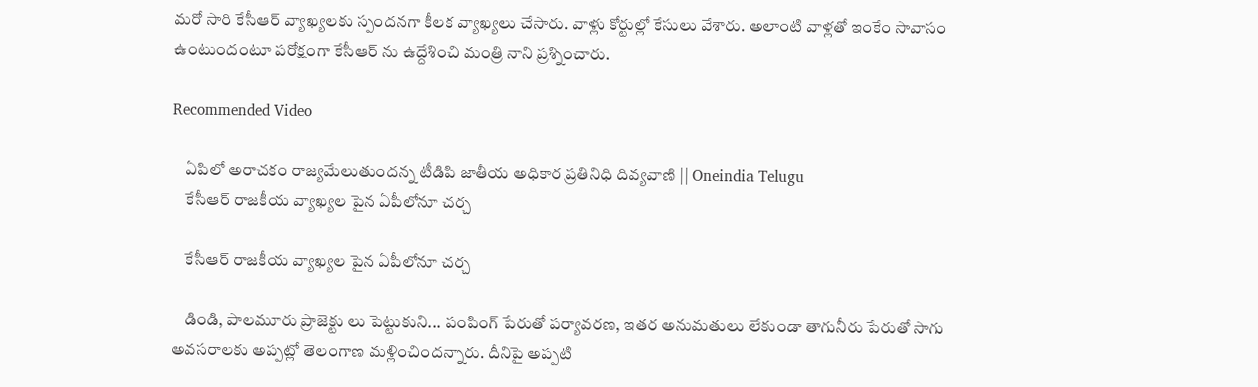మరో సారి కేసీఆర్ వ్యాఖ్యలకు స్పందనగా కీలక వ్యాఖ్యలు చేసారు. వాళ్లు కోర్టుల్లో కేసులు వేశారు. అలాంటి వాళ్లతో ఇంకేం సావాసం ఉంటుందంటూ పరోక్షంగా కేసీఆర్ ను ఉద్దేశించి మంత్రి నాని ప్రశ్నించారు.

Recommended Video

    ఏపిలో అరాచకం రాజ్యమేలుతుందన్న టీడిపి జాతీయ అధికార ప్రతినిధి దివ్యవాణి || Oneindia Telugu
    కేసీఆర్ రాజకీయ వ్యాఖ్యల పైన ఏపీలోనూ చర్చ

    కేసీఆర్ రాజకీయ వ్యాఖ్యల పైన ఏపీలోనూ చర్చ

    డిండి, పాలమూరు ప్రాజెక్టు లు పెట్టుకుని... పంపింగ్‌ పేరుతో పర్యావరణ, ఇతర అనుమతులు లేకుండా తాగునీరు పేరుతో సాగు అవసరాలకు అప్పట్లో తెలంగాణ మళ్లించిందన్నారు. దీనిపై అప్పటి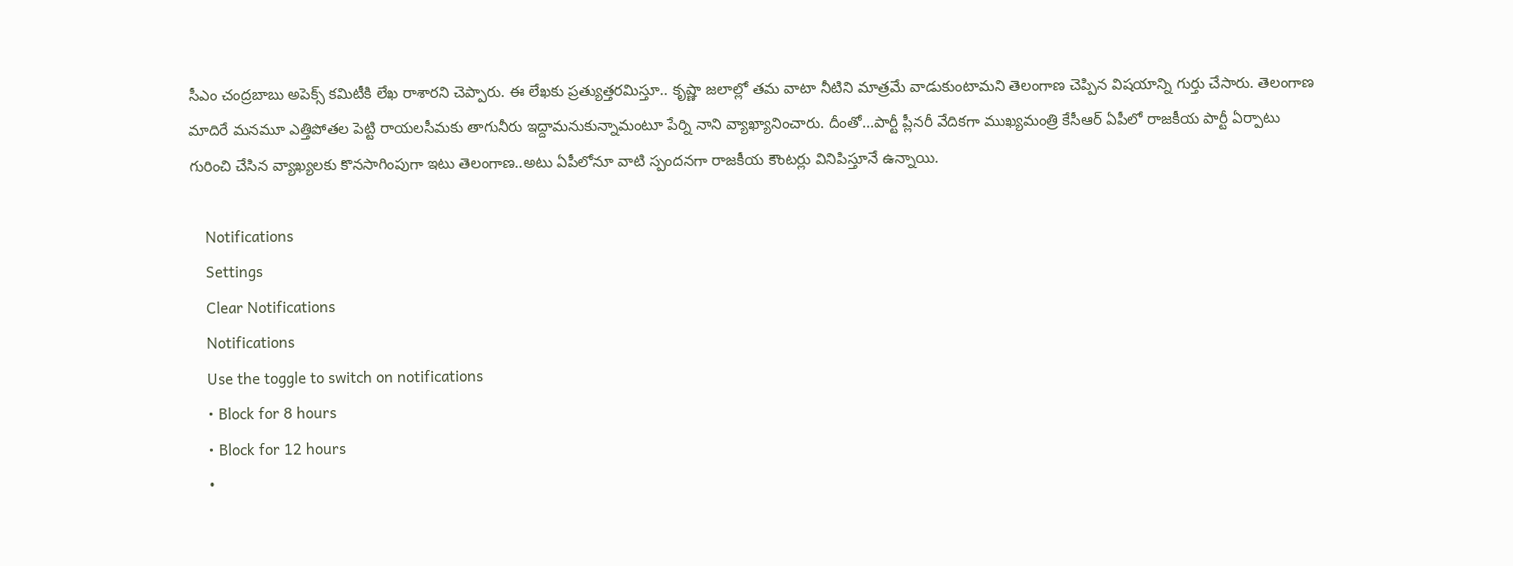సీఎం చంద్రబాబు అపెక్స్‌ కమిటీకి లేఖ రాశారని చెప్పారు. ఈ లేఖకు ప్రత్యుత్తరమిస్తూ.. కృష్ణా జలాల్లో తమ వాటా నీటిని మాత్రమే వాడుకుంటామని తెలంగాణ చెప్పిన విషయాన్ని గుర్తు చేసారు. తెలంగాణ మాదిరే మనమూ ఎత్తిపోతల పెట్టి రాయలసీమకు తాగునీరు ఇద్దామనుకున్నామంటూ పేర్ని నాని వ్యాఖ్యానించారు. దీంతో...పార్టీ ప్లీనరీ వేదికగా ముఖ్యమంత్రి కేసీఆర్ ఏపీలో రాజకీయ పార్టీ ఏర్పాటు గురించి చేసిన వ్యాఖ్యలకు కొనసాగింపుగా ఇటు తెలంగాణ..అటు ఏపీలోనూ వాటి స్పందనగా రాజకీయ కౌంటర్లు వినిపిస్తూనే ఉన్నాయి.

    Notifications
    Settings
    Clear Notifications
    Notifications
    Use the toggle to switch on notifications
    • Block for 8 hours
    • Block for 12 hours
    •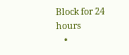Block for 24 hours
    •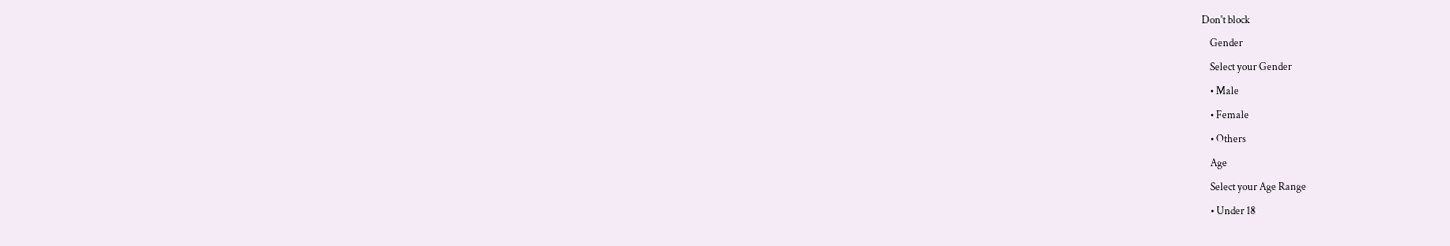Don't block
    Gender
    Select your Gender
    • Male
    • Female
    • Others
    Age
    Select your Age Range
    • Under 18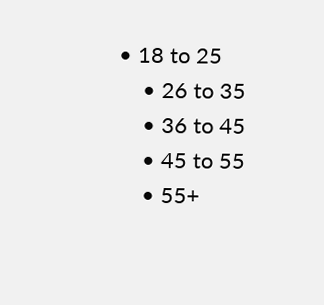• 18 to 25
    • 26 to 35
    • 36 to 45
    • 45 to 55
    • 55+